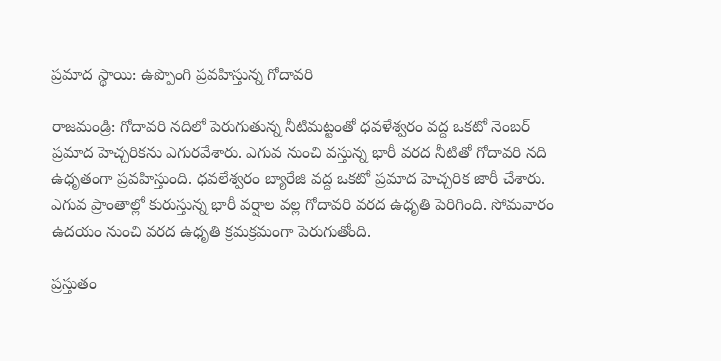ప్రమాద స్థాయి: ఉప్పొంగి ప్రవహిస్తున్న గోదావరి

రాజమండ్రి: గోదావరి నదిలో పెరుగుతున్న నీటిమట్టంతో ధవళేశ్వరం వద్ద ఒకటో నెంబర్ ప్రమాద హెచ్చరికను ఎగురవేశారు. ఎగువ నుంచి వస్తున్న భారీ వరద నీటితో గోదావరి నది ఉధృతంగా ప్రవహిస్తుంది. ధవలేశ్వరం బ్యారేజి వద్ద ఒకటో ప్రమాద హెచ్చరిక జారీ చేశారు. ఎగువ ప్రాంతాల్లో కురుస్తున్న భారీ వర్షాల వల్ల గోదావరి వరద ఉధృతి పెరిగింది. సోమవారం ఉదయం నుంచి వరద ఉధృతి క్రమక్రమంగా పెరుగుతోంది.

ప్రస్తుతం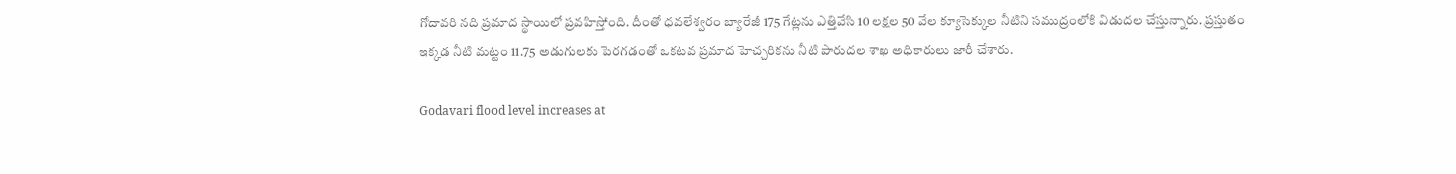గోదావరి నది ప్రమాద స్థాయిలో ప్రవహిస్తోంది. దీంతో ధవలేశ్వరం బ్యారేజీ 175 గేట్లను ఎత్తివేసి 10 లక్షల 50 వేల క్యూసెక్కుల నీటిని సముద్రంలోకి విడుదల చేస్తున్నారు. ప్రస్తుతం ఇక్కడ నీటి మట్టం 11.75 అడుగులకు పెరగడంతో ఒకటవ ప్రమాద హెచ్చరికను నీటి పారుదల శాఖ అధికారులు జారీ చేశారు.

Godavari flood level increases at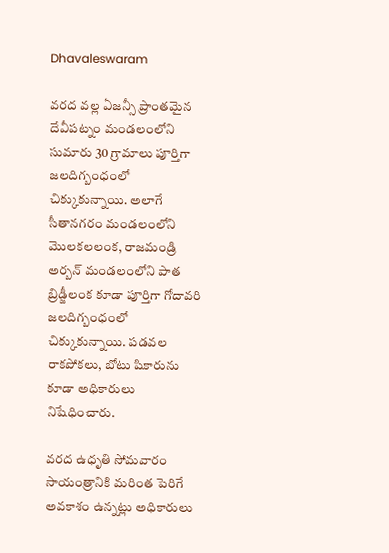Dhavaleswaram

వరద వల్ల ఏజన్సీ ప్రాంతమైన దేవీపట్నం మండలంలోని సుమారు 30 గ్రామాలు పూర్తిగా జలదిగ్బంధంలో చిక్కుకున్నాయి. అలాగే సీతానగరం మండలంలోని మొలకలలంక, రాజమండ్రి అర్బన్‌ మండలంలోని పాత బ్రిడ్జీలంక కూడా పూర్తిగా గోదావరి జలదిగ్బంధంలో చిక్కుకున్నాయి. పడవల రాకపోకలు, బోటు షికారును కూడా అధికారులు నిషేధించారు.

వరద ఉధృతి సోమవారం సాయంత్రానికి మరింత పెరిగే అవకాశం ఉన్నట్లు అధికారులు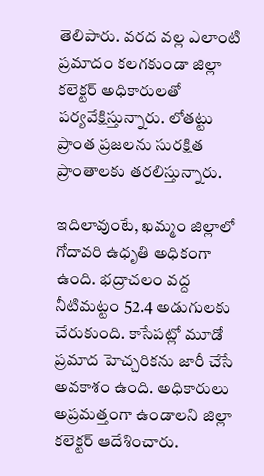తెలిపారు. వరద వల్ల ఎలాంటి ప్రమాదం కలగకుండా జిల్లా కలెక్టర్‌ అధికారులతో పర్యవేక్షిస్తున్నారు. లోతట్టు ప్రాంత ప్రజలను సురక్షిత ప్రాంతాలకు తరలిస్తున్నారు.

ఇదిలావుంటే, ఖమ్మం జిల్లాలో గోదావరి ఉధృతి అధికంగా ఉంది. భద్రాచలం వద్ద నీటిమట్టం 52.4 అడుగులకు చేరుకుంది. కాసేపట్లో మూడో ప్రమాద హెచ్చరికను జారీ చేసే అవకాశం ఉంది. అధికారులు అప్రమత్తంగా ఉండాలని జిల్లా కలెక్టర్‌ ఆదేశించారు.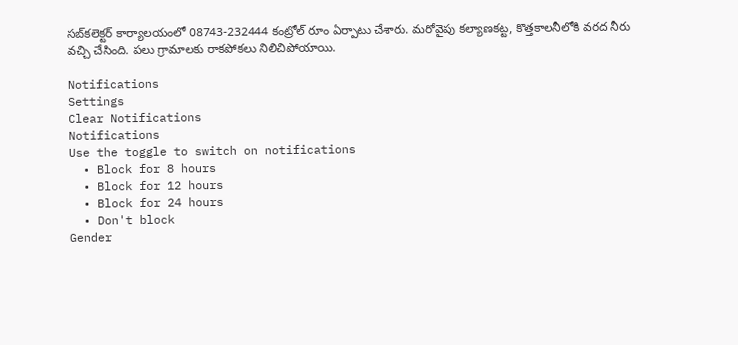సబ్‌కలెక్టర్‌ కార్యాలయంలో 08743-232444 కంట్రోల్‌ రూం ఏర్పాటు చేశారు. మరోవైపు కల్యాణకట్ట, కొత్తకాలనీలోకి వరద నీరు వచ్చి చేసింది. పలు గ్రామాలకు రాకపోకలు నిలిచిపోయాయి.

Notifications
Settings
Clear Notifications
Notifications
Use the toggle to switch on notifications
  • Block for 8 hours
  • Block for 12 hours
  • Block for 24 hours
  • Don't block
Gender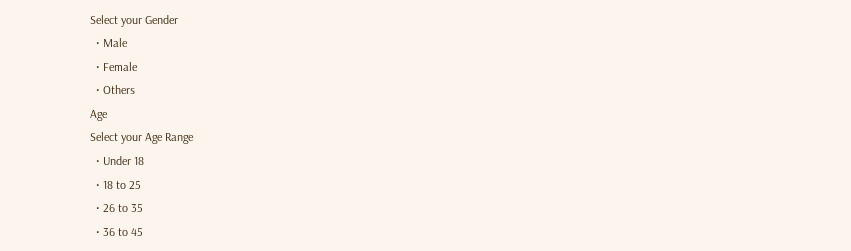Select your Gender
  • Male
  • Female
  • Others
Age
Select your Age Range
  • Under 18
  • 18 to 25
  • 26 to 35
  • 36 to 45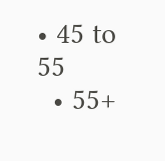• 45 to 55
  • 55+